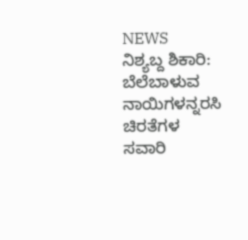NEWS
ನಿಶ್ಯಬ್ದ ಶಿಕಾರಿ: ಬೆಲೆಬಾಳುವ ನಾಯಿಗಳನ್ನರಸಿ ಚಿರತೆಗಳ ಸವಾರಿ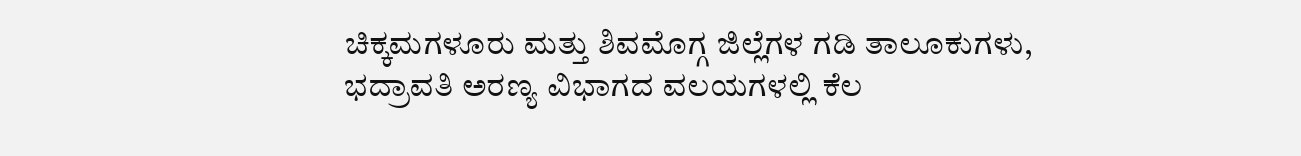ಚಿಕ್ಕಮಗಳೂರು ಮತ್ತು ಶಿವಮೊಗ್ಗ ಜಿಲ್ಲೆಗಳ ಗಡಿ ತಾಲೂಕುಗಳು, ಭದ್ರಾವತಿ ಅರಣ್ಯ ವಿಭಾಗದ ವಲಯಗಳಲ್ಲಿ ಕೆಲ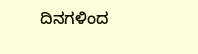ದಿನಗಳಿಂದ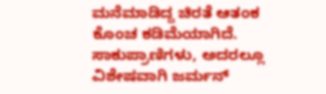ಮನೆಮಾಡಿದ್ದ ಚಿರತೆ ಆತಂಕ ಕೊಂಚ ಕಡಿಮೆಯಾಗಿದೆ. ಸಾಕುಪ್ರಾಣಿಗಳು, ಅದರಲ್ಲೂ ವಿಶೇಷವಾಗಿ ಜರ್ಮನ್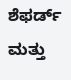ಶೆಫರ್ಡ್ ಮತ್ತು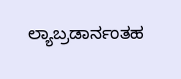ಲ್ಯಾಬ್ರಡಾರ್ನಂತಹ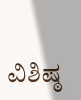ವಿಶಿಷ್ಠ